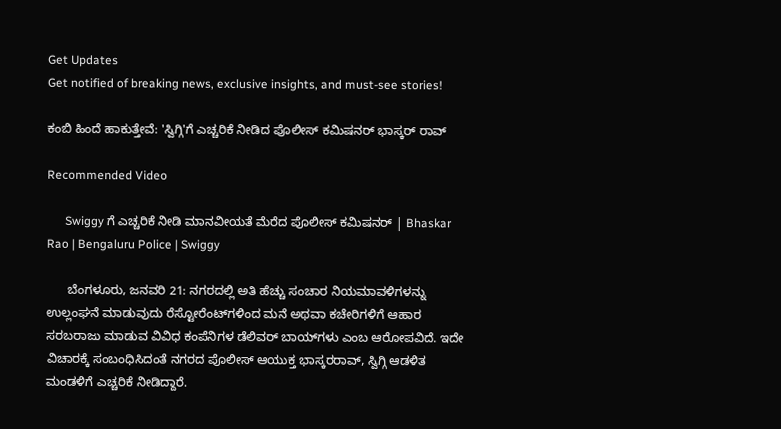Get Updates
Get notified of breaking news, exclusive insights, and must-see stories!

ಕಂಬಿ ಹಿಂದೆ ಹಾಕುತ್ತೇವೆ: 'ಸ್ವಿಗ್ಗಿ'ಗೆ ಎಚ್ಚರಿಕೆ ನೀಡಿದ ಪೊಲೀಸ್ ಕಮಿಷನರ್ ಭಾಸ್ಕರ್ ರಾವ್

Recommended Video

      Swiggy ಗೆ ಎಚ್ಚರಿಕೆ ನೀಡಿ ಮಾನವೀಯತೆ ಮೆರೆದ ಪೊಲೀಸ್ ಕಮಿಷನರ್ | Bhaskar Rao | Bengaluru Police | Swiggy

      ಬೆಂಗಳೂರು, ಜನವರಿ 21: ನಗರದಲ್ಲಿ ಅತಿ ಹೆಚ್ಚು ಸಂಚಾರ ನಿಯಮಾವಳಿಗಳನ್ನು ಉಲ್ಲಂಘನೆ ಮಾಡುವುದು ರೆಸ್ಟೋರೆಂಟ್‌ಗಳಿಂದ ಮನೆ ಅಥವಾ ಕಚೇರಿಗಳಿಗೆ ಆಹಾರ ಸರಬರಾಜು ಮಾಡುವ ವಿವಿಧ ಕಂಪೆನಿಗಳ ಡೆಲಿವರ್ ಬಾಯ್‌ಗಳು ಎಂಬ ಆರೋಪವಿದೆ. ಇದೇ ವಿಚಾರಕ್ಕೆ ಸಂಬಂಧಿಸಿದಂತೆ ನಗರದ ಪೊಲೀಸ್ ಆಯುಕ್ತ ಭಾಸ್ಕರರಾವ್, ಸ್ವಿಗ್ಗಿ ಆಡಳಿತ ಮಂಡಳಿಗೆ ಎಚ್ಚರಿಕೆ ನೀಡಿದ್ದಾರೆ.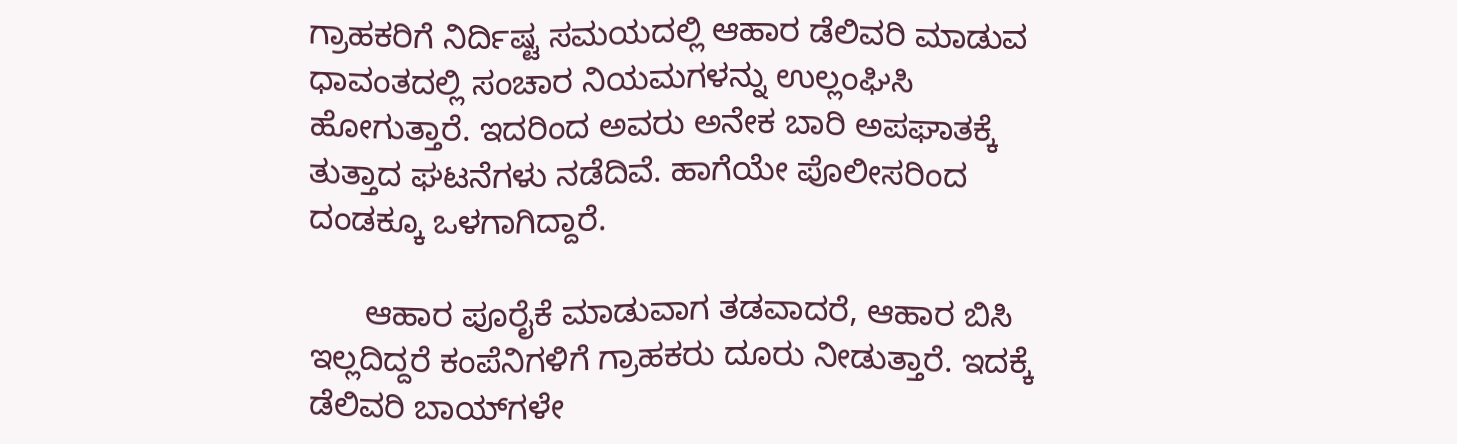ಗ್ರಾಹಕರಿಗೆ ನಿರ್ದಿಷ್ಟ ಸಮಯದಲ್ಲಿ ಆಹಾರ ಡೆಲಿವರಿ ಮಾಡುವ ಧಾವಂತದಲ್ಲಿ ಸಂಚಾರ ನಿಯಮಗಳನ್ನು ಉಲ್ಲಂಘಿಸಿ ಹೋಗುತ್ತಾರೆ. ಇದರಿಂದ ಅವರು ಅನೇಕ ಬಾರಿ ಅಪಘಾತಕ್ಕೆ ತುತ್ತಾದ ಘಟನೆಗಳು ನಡೆದಿವೆ. ಹಾಗೆಯೇ ಪೊಲೀಸರಿಂದ ದಂಡಕ್ಕೂ ಒಳಗಾಗಿದ್ದಾರೆ.

      ಆಹಾರ ಪೂರೈಕೆ ಮಾಡುವಾಗ ತಡವಾದರೆ, ಆಹಾರ ಬಿಸಿ ಇಲ್ಲದಿದ್ದರೆ ಕಂಪೆನಿಗಳಿಗೆ ಗ್ರಾಹಕರು ದೂರು ನೀಡುತ್ತಾರೆ. ಇದಕ್ಕೆ ಡೆಲಿವರಿ ಬಾಯ್‌ಗಳೇ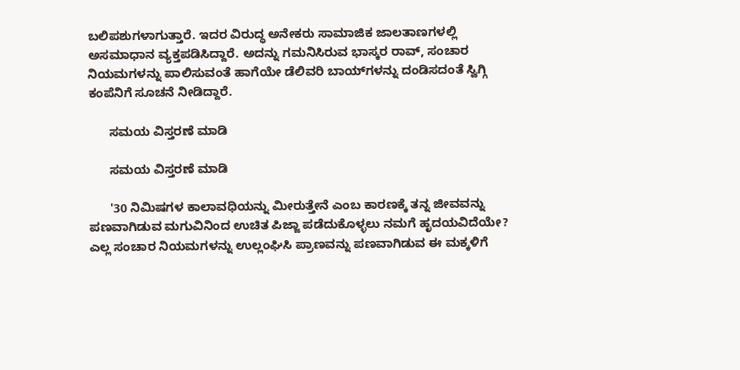ಬಲಿಪಶುಗಳಾಗುತ್ತಾರೆ. ಇದರ ವಿರುದ್ಧ ಅನೇಕರು ಸಾಮಾಜಿಕ ಜಾಲತಾಣಗಳಲ್ಲಿ ಅಸಮಾಧಾನ ವ್ಯಕ್ತಪಡಿಸಿದ್ದಾರೆ. ಅದನ್ನು ಗಮನಿಸಿರುವ ಭಾಸ್ಕರ ರಾವ್, ಸಂಚಾರ ನಿಯಮಗಳನ್ನು ಪಾಲಿಸುವಂತೆ ಹಾಗೆಯೇ ಡೆಲಿವರಿ ಬಾಯ್‌ಗಳನ್ನು ದಂಡಿಸದಂತೆ ಸ್ವಿಗ್ಗಿ ಕಂಪೆನಿಗೆ ಸೂಚನೆ ನೀಡಿದ್ದಾರೆ.

      ಸಮಯ ವಿಸ್ತರಣೆ ಮಾಡಿ

      ಸಮಯ ವಿಸ್ತರಣೆ ಮಾಡಿ

      '30 ನಿಮಿಷಗಳ ಕಾಲಾವಧಿಯನ್ನು ಮೀರುತ್ತೇನೆ ಎಂಬ ಕಾರಣಕ್ಕೆ ತನ್ನ ಜೀವವನ್ನು ಪಣವಾಗಿಡುವ ಮಗುವಿನಿಂದ ಉಚಿತ ಪಿಜ್ಜಾ ಪಡೆದುಕೊಳ್ಳಲು ನಮಗೆ ಹೃದಯವಿದೆಯೇ? ಎಲ್ಲ ಸಂಚಾರ ನಿಯಮಗಳನ್ನು ಉಲ್ಲಂಘಿಸಿ ಪ್ರಾಣವನ್ನು ಪಣವಾಗಿಡುವ ಈ ಮಕ್ಕಳಿಗೆ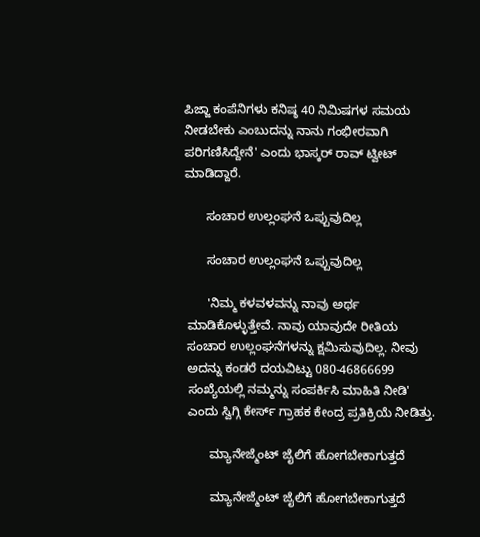ಪಿಜ್ಜಾ ಕಂಪೆನಿಗಳು ಕನಿಷ್ಠ 40 ನಿಮಿಷಗಳ ಸಮಯ ನೀಡಬೇಕು ಎಂಬುದನ್ನು ನಾನು ಗಂಭೀರವಾಗಿ ಪರಿಗಣಿಸಿದ್ದೇನೆ' ಎಂದು ಭಾಸ್ಕರ್ ರಾವ್ ಟ್ವೀಟ್ ಮಾಡಿದ್ದಾರೆ.

      ಸಂಚಾರ ಉಲ್ಲಂಘನೆ ಒಪ್ಪುವುದಿಲ್ಲ

      ಸಂಚಾರ ಉಲ್ಲಂಘನೆ ಒಪ್ಪುವುದಿಲ್ಲ

      'ನಿಮ್ಮ ಕಳವಳವನ್ನು ನಾವು ಅರ್ಥ ಮಾಡಿಕೊಳ್ಳುತ್ತೇವೆ. ನಾವು ಯಾವುದೇ ರೀತಿಯ ಸಂಚಾರ ಉಲ್ಲಂಘನೆಗಳನ್ನು ಕ್ಷಮಿಸುವುದಿಲ್ಲ. ನೀವು ಅದನ್ನು ಕಂಡರೆ ದಯವಿಟ್ಟು 080-46866699 ಸಂಖ್ಯೆಯಲ್ಲಿ ನಮ್ಮನ್ನು ಸಂಪರ್ಕಿಸಿ ಮಾಹಿತಿ ನೀಡಿ' ಎಂದು ಸ್ವಿಗ್ಗಿ ಕೇರ್ಸ್ ಗ್ರಾಹಕ ಕೇಂದ್ರ ಪ್ರತಿಕ್ರಿಯೆ ನೀಡಿತ್ತು.

      ಮ್ಯಾನೇಜ್ಮೆಂಟ್ ಜೈಲಿಗೆ ಹೋಗಬೇಕಾಗುತ್ತದೆ

      ಮ್ಯಾನೇಜ್ಮೆಂಟ್ ಜೈಲಿಗೆ ಹೋಗಬೇಕಾಗುತ್ತದೆ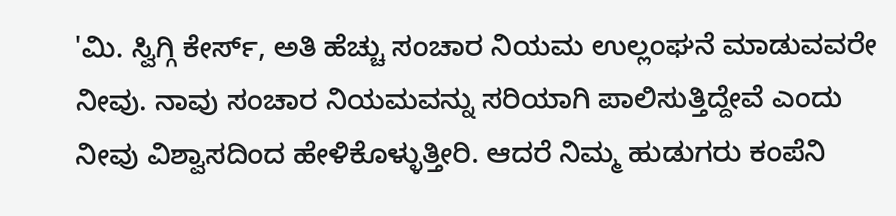'ಮಿ. ಸ್ವಿಗ್ಗಿ ಕೇರ್ಸ್, ಅತಿ ಹೆಚ್ಚು ಸಂಚಾರ ನಿಯಮ ಉಲ್ಲಂಘನೆ ಮಾಡುವವರೇ ನೀವು. ನಾವು ಸಂಚಾರ ನಿಯಮವನ್ನು ಸರಿಯಾಗಿ ಪಾಲಿಸುತ್ತಿದ್ದೇವೆ ಎಂದು ನೀವು ವಿಶ್ವಾಸದಿಂದ ಹೇಳಿಕೊಳ್ಳುತ್ತೀರಿ. ಆದರೆ ನಿಮ್ಮ ಹುಡುಗರು ಕಂಪೆನಿ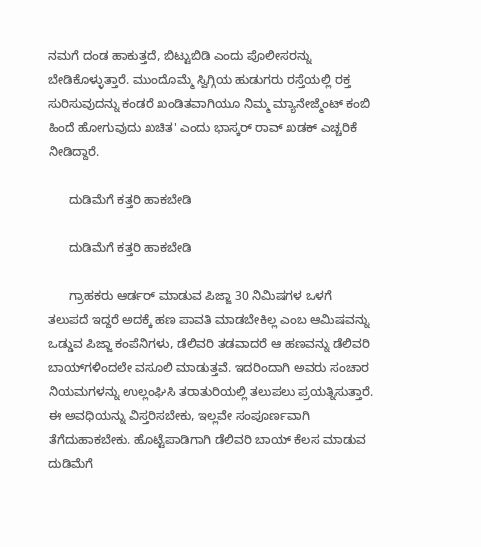ನಮಗೆ ದಂಡ ಹಾಕುತ್ತದೆ, ಬಿಟ್ಟುಬಿಡಿ ಎಂದು ಪೊಲೀಸರನ್ನು ಬೇಡಿಕೊಳ್ಳುತ್ತಾರೆ. ಮುಂದೊಮ್ಮೆ ಸ್ವಿಗ್ಗಿಯ ಹುಡುಗರು ರಸ್ತೆಯಲ್ಲಿ ರಕ್ತ ಸುರಿಸುವುದನ್ನು ಕಂಡರೆ ಖಂಡಿತವಾಗಿಯೂ ನಿಮ್ಮ ಮ್ಯಾನೇಜ್ಮೆಂಟ್ ಕಂಬಿ ಹಿಂದೆ ಹೋಗುವುದು ಖಚಿತ' ಎಂದು ಭಾಸ್ಕರ್ ರಾವ್ ಖಡಕ್ ಎಚ್ಚರಿಕೆ ನೀಡಿದ್ದಾರೆ.

      ದುಡಿಮೆಗೆ ಕತ್ತರಿ ಹಾಕಬೇಡಿ

      ದುಡಿಮೆಗೆ ಕತ್ತರಿ ಹಾಕಬೇಡಿ

      ಗ್ರಾಹಕರು ಆರ್ಡರ್ ಮಾಡುವ ಪಿಜ್ಜಾ 30 ನಿಮಿಷಗಳ ಒಳಗೆ ತಲುಪದೆ ಇದ್ದರೆ ಅದಕ್ಕೆ ಹಣ ಪಾವತಿ ಮಾಡಬೇಕಿಲ್ಲ ಎಂಬ ಆಮಿಷವನ್ನು ಒಡ್ಡುವ ಪಿಜ್ಜಾ ಕಂಪೆನಿಗಳು, ಡೆಲಿವರಿ ತಡವಾದರೆ ಆ ಹಣವನ್ನು ಡೆಲಿವರಿ ಬಾಯ್‌ಗಳಿಂದಲೇ ವಸೂಲಿ ಮಾಡುತ್ತವೆ. ಇದರಿಂದಾಗಿ ಅವರು ಸಂಚಾರ ನಿಯಮಗಳನ್ನು ಉಲ್ಲಂಘಿಸಿ ತರಾತುರಿಯಲ್ಲಿ ತಲುಪಲು ಪ್ರಯತ್ನಿಸುತ್ತಾರೆ. ಈ ಅವಧಿಯನ್ನು ವಿಸ್ತರಿಸಬೇಕು, ಇಲ್ಲವೇ ಸಂಪೂರ್ಣವಾಗಿ ತೆಗೆದುಹಾಕಬೇಕು. ಹೊಟ್ಟೆಪಾಡಿಗಾಗಿ ಡೆಲಿವರಿ ಬಾಯ್ ಕೆಲಸ ಮಾಡುವ ದುಡಿಮೆಗೆ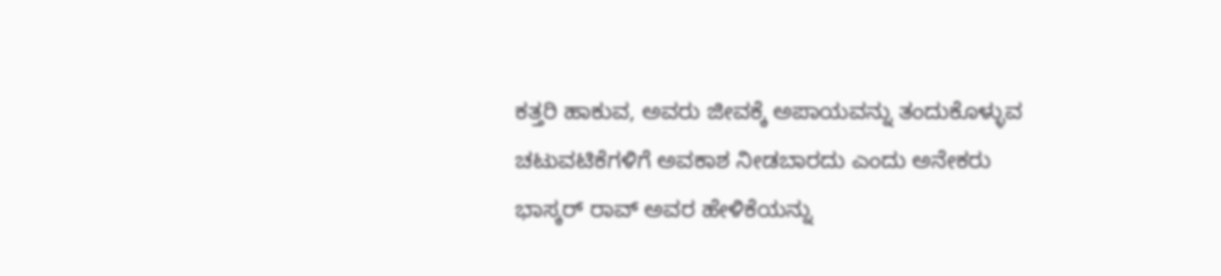ಕತ್ತರಿ ಹಾಕುವ, ಅವರು ಜೀವಕ್ಕೆ ಅಪಾಯವನ್ನು ತಂದುಕೊಳ್ಳುವ ಚಟುವಟಿಕೆಗಳಿಗೆ ಅವಕಾಶ ನೀಡಬಾರದು ಎಂದು ಅನೇಕರು ಭಾಸ್ಕರ್ ರಾವ್ ಅವರ ಹೇಳಿಕೆಯನ್ನು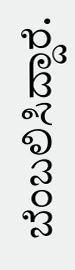ಬೆಂಬಲಿಸಿದ್ದಾರೆ.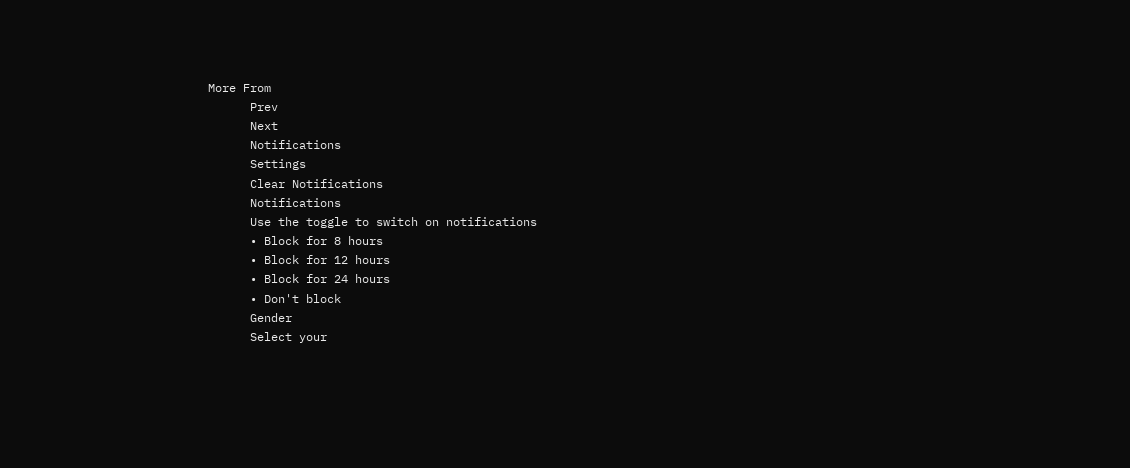More From
      Prev
      Next
      Notifications
      Settings
      Clear Notifications
      Notifications
      Use the toggle to switch on notifications
      • Block for 8 hours
      • Block for 12 hours
      • Block for 24 hours
      • Don't block
      Gender
      Select your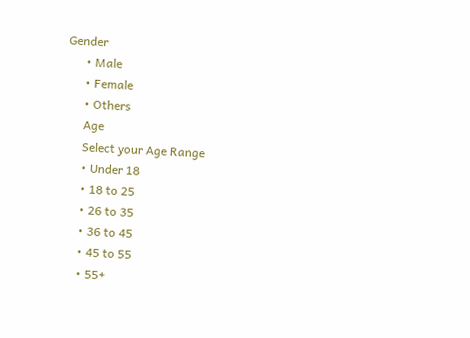Gender
      • Male
      • Female
      • Others
      Age
      Select your Age Range
      • Under 18
      • 18 to 25
      • 26 to 35
      • 36 to 45
      • 45 to 55
      • 55+